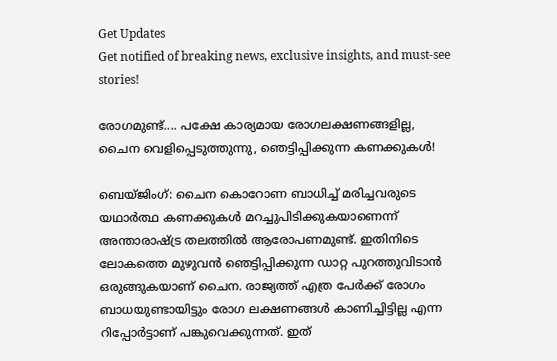Get Updates
Get notified of breaking news, exclusive insights, and must-see stories!

രോഗമുണ്ട്.... പക്ഷേ കാര്യമായ രോഗലക്ഷണങ്ങളില്ല, ചൈന വെളിപ്പെടുത്തുന്നു, ഞെട്ടിപ്പിക്കുന്ന കണക്കുകള്‍!

ബെയ്ജിംഗ്: ചൈന കൊറോണ ബാധിച്ച് മരിച്ചവരുടെ യഥാര്‍ത്ഥ കണക്കുകള്‍ മറച്ചുപിടിക്കുകയാണെന്ന് അന്താരാഷ്ട്ര തലത്തില്‍ ആരോപണമുണ്ട്. ഇതിനിടെ ലോകത്തെ മുഴുവന്‍ ഞെട്ടിപ്പിക്കുന്ന ഡാറ്റ പുറത്തുവിടാന്‍ ഒരുങ്ങുകയാണ് ചൈന. രാജ്യത്ത് എത്ര പേര്‍ക്ക് രോഗം ബാധയുണ്ടായിട്ടും രോഗ ലക്ഷണങ്ങള്‍ കാണിച്ചിട്ടില്ല എന്ന റിപ്പോര്‍ട്ടാണ് പങ്കുവെക്കുന്നത്. ഇത്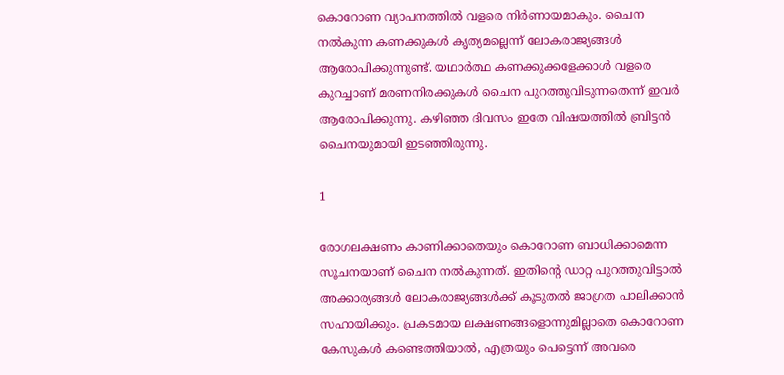കൊറോണ വ്യാപനത്തില്‍ വളരെ നിര്‍ണായമാകും. ചൈന നല്‍കുന്ന കണക്കുകള്‍ കൃത്യമല്ലെന്ന് ലോകരാജ്യങ്ങള്‍ ആരോപിക്കുന്നുണ്ട്. യഥാര്‍ത്ഥ കണക്കുക്കളേക്കാള്‍ വളരെ കുറച്ചാണ് മരണനിരക്കുകള്‍ ചൈന പുറത്തുവിടുന്നതെന്ന് ഇവര്‍ ആരോപിക്കുന്നു. കഴിഞ്ഞ ദിവസം ഇതേ വിഷയത്തില്‍ ബ്രിട്ടന്‍ ചൈനയുമായി ഇടഞ്ഞിരുന്നു.

1

രോഗലക്ഷണം കാണിക്കാതെയും കൊറോണ ബാധിക്കാമെന്ന സൂചനയാണ് ചൈന നല്‍കുന്നത്. ഇതിന്റെ ഡാറ്റ പുറത്തുവിട്ടാല്‍ അക്കാര്യങ്ങള്‍ ലോകരാജ്യങ്ങള്‍ക്ക് കൂടുതല്‍ ജാഗ്രത പാലിക്കാന്‍ സഹായിക്കും. പ്രകടമായ ലക്ഷണങ്ങളൊന്നുമില്ലാതെ കൊറോണ കേസുകള്‍ കണ്ടെത്തിയാല്‍, എത്രയും പെട്ടെന്ന് അവരെ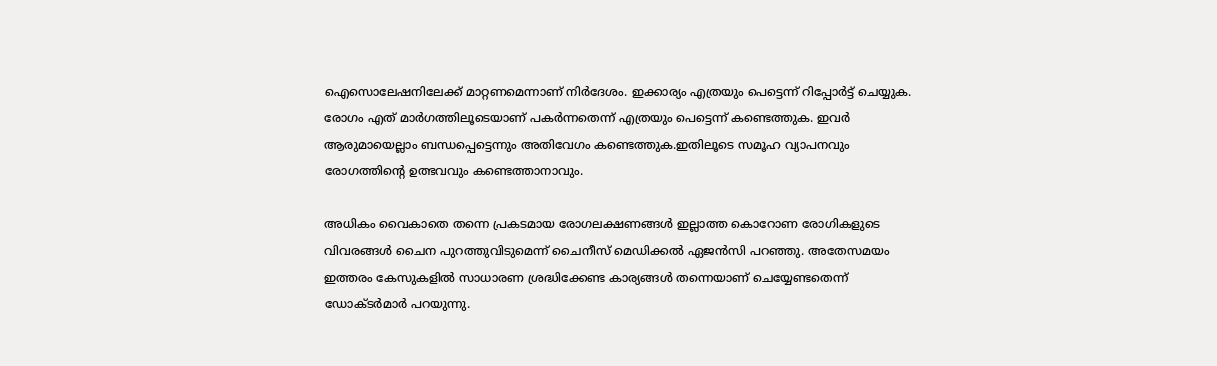ഐസൊലേഷനിലേക്ക് മാറ്റണമെന്നാണ് നിര്‍ദേശം. ഇക്കാര്യം എത്രയും പെട്ടെന്ന് റിപ്പോര്‍ട്ട് ചെയ്യുക. രോഗം എത് മാര്‍ഗത്തിലൂടെയാണ് പകര്‍ന്നതെന്ന് എത്രയും പെട്ടെന്ന് കണ്ടെത്തുക. ഇവര്‍ ആരുമായെല്ലാം ബന്ധപ്പെട്ടെന്നും അതിവേഗം കണ്ടെത്തുക.ഇതിലൂടെ സമൂഹ വ്യാപനവും രോഗത്തിന്റെ ഉത്ഭവവും കണ്ടെത്താനാവും.

അധികം വൈകാതെ തന്നെ പ്രകടമായ രോഗലക്ഷണങ്ങള്‍ ഇല്ലാത്ത കൊറോണ രോഗികളുടെ വിവരങ്ങള്‍ ചൈന പുറത്തുവിടുമെന്ന് ചൈനീസ് മെഡിക്കല്‍ ഏജന്‍സി പറഞ്ഞു. അതേസമയം ഇത്തരം കേസുകളില്‍ സാധാരണ ശ്രദ്ധിക്കേണ്ട കാര്യങ്ങള്‍ തന്നെയാണ് ചെയ്യേണ്ടതെന്ന് ഡോക്ടര്‍മാര്‍ പറയുന്നു.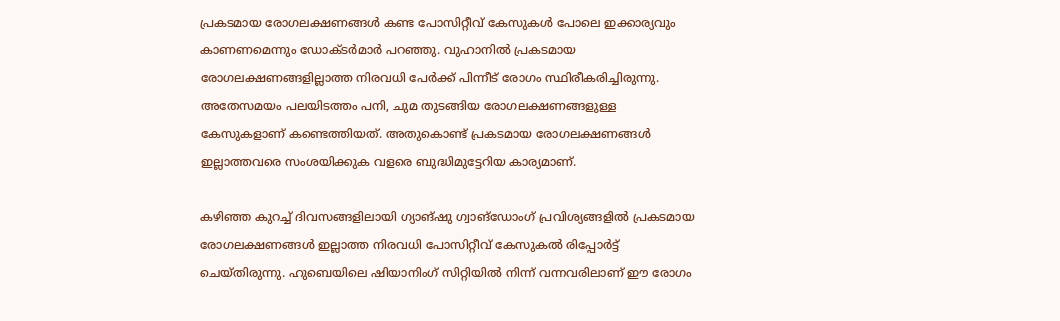പ്രകടമായ രോഗലക്ഷണങ്ങള്‍ കണ്ട പോസിറ്റീവ് കേസുകള്‍ പോലെ ഇക്കാര്യവും കാണണമെന്നും ഡോക്ടര്‍മാര്‍ പറഞ്ഞു. വുഹാനില്‍ പ്രകടമായ രോഗലക്ഷണങ്ങളില്ലാത്ത നിരവധി പേര്‍ക്ക് പിന്നീട് രോഗം സ്ഥിരീകരിച്ചിരുന്നു. അതേസമയം പലയിടത്തം പനി, ചുമ തുടങ്ങിയ രോഗലക്ഷണങ്ങളുള്ള കേസുകളാണ് കണ്ടെത്തിയത്. അതുകൊണ്ട് പ്രകടമായ രോഗലക്ഷണങ്ങള്‍ ഇല്ലാത്തവരെ സംശയിക്കുക വളരെ ബുദ്ധിമുട്ടേറിയ കാര്യമാണ്.

കഴിഞ്ഞ കുറച്ച് ദിവസങ്ങളിലായി ഗ്യാങ്ഷു ഗ്വാങ്‌ഡോംഗ് പ്രവിശ്യങ്ങളില്‍ പ്രകടമായ രോഗലക്ഷണങ്ങള്‍ ഇല്ലാത്ത നിരവധി പോസിറ്റീവ് കേസുകല്‍ രിപ്പോര്‍ട്ട് ചെയ്തിരുന്നു. ഹുബെയിലെ ഷിയാനിംഗ് സിറ്റിയില്‍ നിന്ന് വന്നവരിലാണ് ഈ രോഗം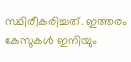സ്ഥിരീകരിച്ചത്. ഇത്തരം കേസുകള്‍ ഇനിയും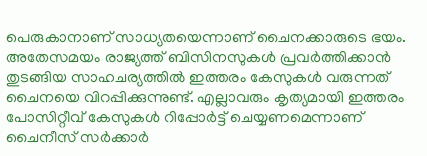പെരുകാനാണ് സാധ്യതയെന്നാണ് ചൈനക്കാരുടെ ഭയം. അതേസമയം രാജ്യത്ത് ബിസിനസുകള്‍ പ്രവര്‍ത്തിക്കാന്‍ തുടങ്ങിയ സാഹചര്യത്തില്‍ ഇത്തരം കേസുകള്‍ വരുന്നത് ചൈനയെ വിറപ്പിക്കുന്നുണ്ട്. എല്ലാവരും കൃത്യമായി ഇത്തരം പോസിറ്റീവ് കേസുകള്‍ റിപ്പോര്‍ട്ട് ചെയ്യണമെന്നാണ് ചൈനീസ് സര്‍ക്കാര്‍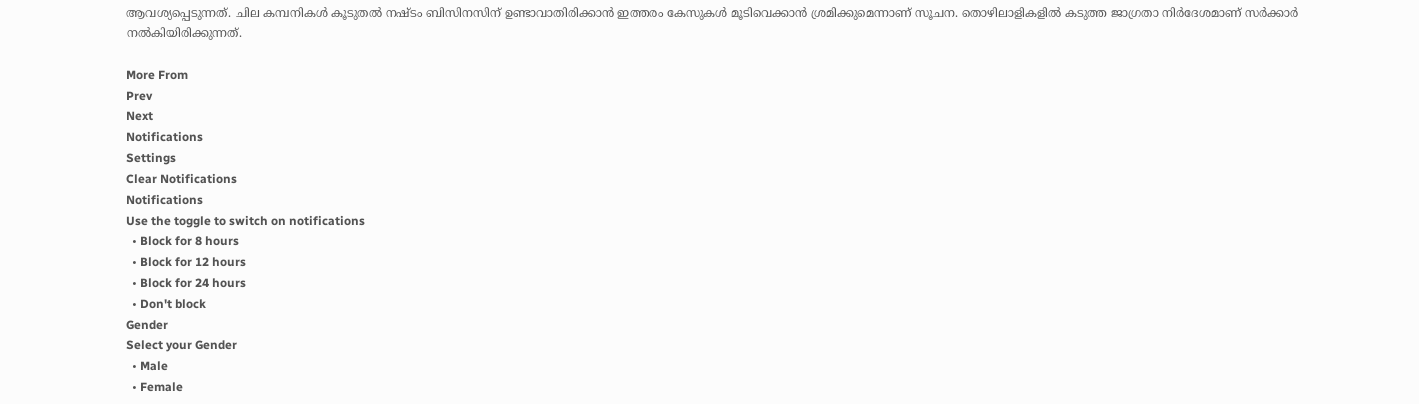ആവശ്യപ്പെടുന്നത്. ചില കമ്പനികള്‍ കൂടുതല്‍ നഷ്ടം ബിസിനസിന് ഉണ്ടാവാതിരിക്കാന്‍ ഇത്തരം കേസുകള്‍ മൂടിവെക്കാന്‍ ശ്രമിക്കുമെന്നാണ് സൂചന. തൊഴിലാളികളില്‍ കടുത്ത ജാഗ്രതാ നിര്‍ദേശമാണ് സര്‍ക്കാര്‍ നല്‍കിയിരിക്കുന്നത്.

More From
Prev
Next
Notifications
Settings
Clear Notifications
Notifications
Use the toggle to switch on notifications
  • Block for 8 hours
  • Block for 12 hours
  • Block for 24 hours
  • Don't block
Gender
Select your Gender
  • Male
  • Female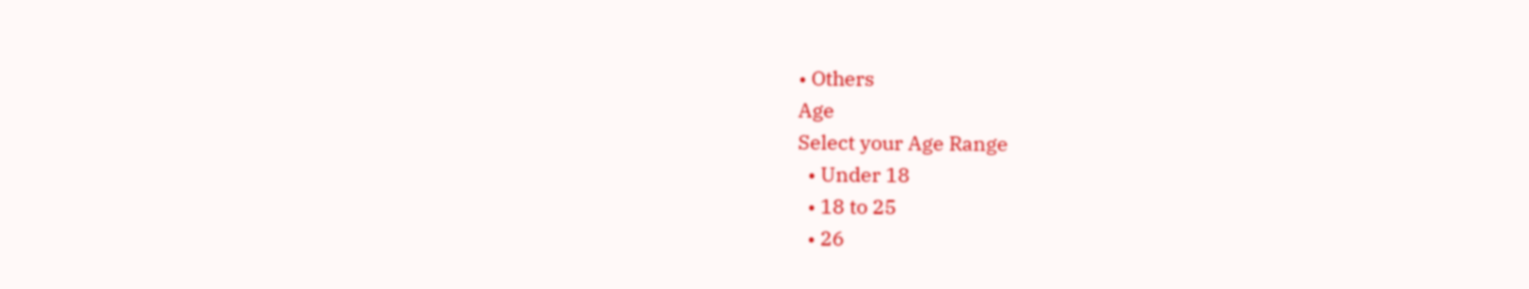• Others
Age
Select your Age Range
  • Under 18
  • 18 to 25
  • 26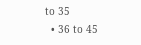to 35
  • 36 to 45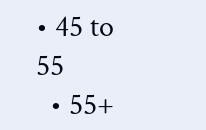• 45 to 55
  • 55+